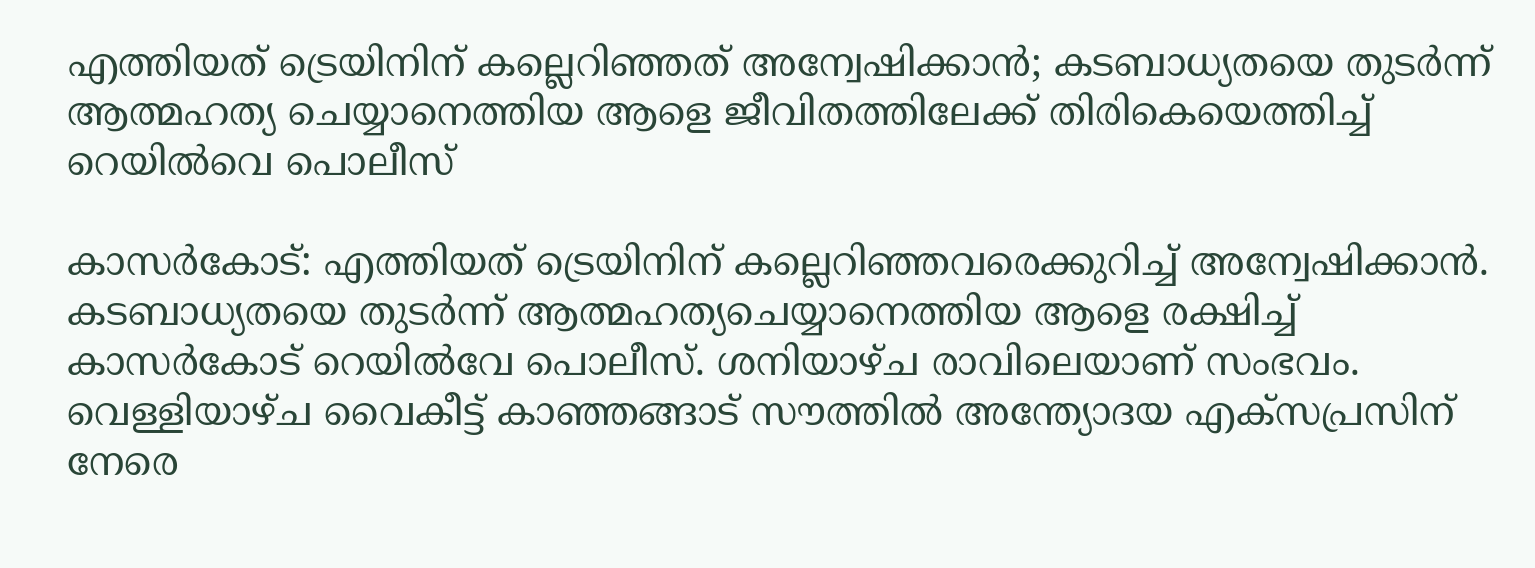എത്തിയത് ട്രെയിനിന് കല്ലെറിഞ്ഞത് അന്വേഷിക്കാന്‍; കടബാധ്യതയെ തുടര്‍ന്ന് ആത്മഹത്യ ചെയ്യാനെത്തിയ ആളെ ജീവിതത്തിലേക്ക് തിരികെയെത്തിച്ച് റെയില്‍വെ പൊലീസ്

കാസര്‍കോട്: എത്തിയത് ട്രെയിനിന് കല്ലെറിഞ്ഞവരെക്കുറിച്ച് അന്വേഷിക്കാന്‍. കടബാധ്യതയെ തുടര്‍ന്ന് ആത്മഹത്യചെയ്യാനെത്തിയ ആളെ രക്ഷിച്ച് കാസര്‍കോട് റെയില്‍വേ പൊലീസ്. ശനിയാഴ്ച രാവിലെയാണ് സംഭവം. വെള്ളിയാഴ്ച വൈകീട്ട് കാഞ്ഞങ്ങാട് സൗത്തില്‍ അന്ത്യോദയ എക്‌സപ്രസിന് നേരെ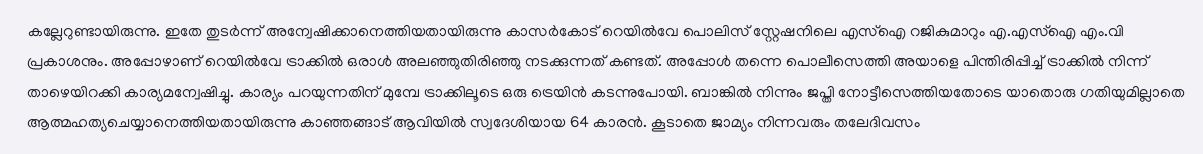കല്ലേറുണ്ടായിരുന്നു. ഇതേ തുടര്‍ന്ന് അന്വേഷിക്കാനെത്തിയതായിരുന്നു കാസര്‍കോട് റെയില്‍വേ പൊലിസ് സ്റ്റേഷനിലെ എസ്‌ഐ റജികുമാറും എ.എസ്‌ഐ എം.വി പ്രകാശനും. അപ്പോഴാണ് റെയില്‍വേ ട്രാക്കില്‍ ഒരാള്‍ അലഞ്ഞുതിരിഞ്ഞു നടക്കുന്നത് കണ്ടത്. അപ്പോള്‍ തന്നെ പൊലീസെത്തി അയാളെ പിന്തിരിപ്പിച്ച് ട്രാക്കില്‍ നിന്ന് താഴെയിറക്കി കാര്യമന്വേഷിച്ചു. കാര്യം പറയുന്നതിന് മുമ്പേ ട്രാക്കിലൂടെ ഒരു ട്രെയിന്‍ കടന്നുപോയി. ബാങ്കില്‍ നിന്നും ജപ്തി നോട്ടീസെത്തിയതോടെ യാതൊരു ഗതിയുമില്ലാതെ ആത്മഹത്യചെയ്യാനെത്തിയതായിരുന്നു കാഞ്ഞങ്ങാട് ആവിയില്‍ സ്വദേശിയായ 64 കാരന്‍. കൂടാതെ ജാമ്യം നിന്നവരും തലേദിവസം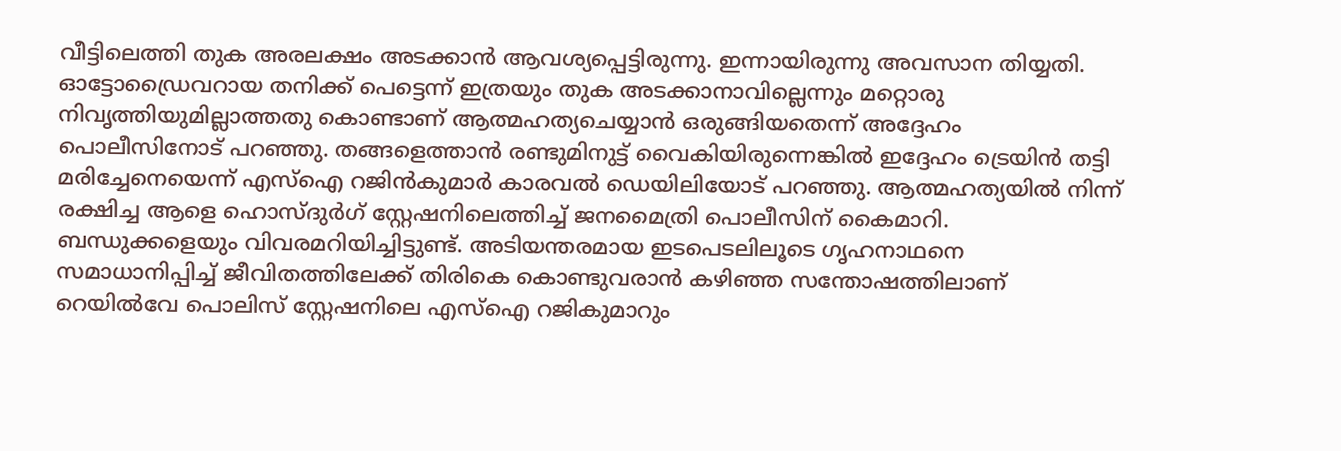വീട്ടിലെത്തി തുക അരലക്ഷം അടക്കാന്‍ ആവശ്യപ്പെട്ടിരുന്നു. ഇന്നായിരുന്നു അവസാന തിയ്യതി. ഓട്ടോഡ്രൈവറായ തനിക്ക് പെട്ടെന്ന് ഇത്രയും തുക അടക്കാനാവില്ലെന്നും മറ്റൊരു നിവൃത്തിയുമില്ലാത്തതു കൊണ്ടാണ് ആത്മഹത്യചെയ്യാന്‍ ഒരുങ്ങിയതെന്ന് അദ്ദേഹം പൊലീസിനോട് പറഞ്ഞു. തങ്ങളെത്താന്‍ രണ്ടുമിനുട്ട് വൈകിയിരുന്നെങ്കില്‍ ഇദ്ദേഹം ട്രെയിന്‍ തട്ടി മരിച്ചേനെയെന്ന് എസ്‌ഐ റജിന്‍കുമാര്‍ കാരവല്‍ ഡെയിലിയോട് പറഞ്ഞു. ആത്മഹത്യയില്‍ നിന്ന് രക്ഷിച്ച ആളെ ഹൊസ്ദുര്‍ഗ് സ്റ്റേഷനിലെത്തിച്ച് ജനമൈത്രി പൊലീസിന് കൈമാറി. ബന്ധുക്കളെയും വിവരമറിയിച്ചിട്ടുണ്ട്. അടിയന്തരമായ ഇടപെടലിലൂടെ ഗൃഹനാഥനെ സമാധാനിപ്പിച്ച് ജീവിതത്തിലേക്ക് തിരികെ കൊണ്ടുവരാന്‍ കഴിഞ്ഞ സന്തോഷത്തിലാണ് റെയില്‍വേ പൊലിസ് സ്റ്റേഷനിലെ എസ്‌ഐ റജികുമാറും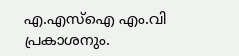എ.എസ്‌ഐ എം.വി പ്രകാശനും.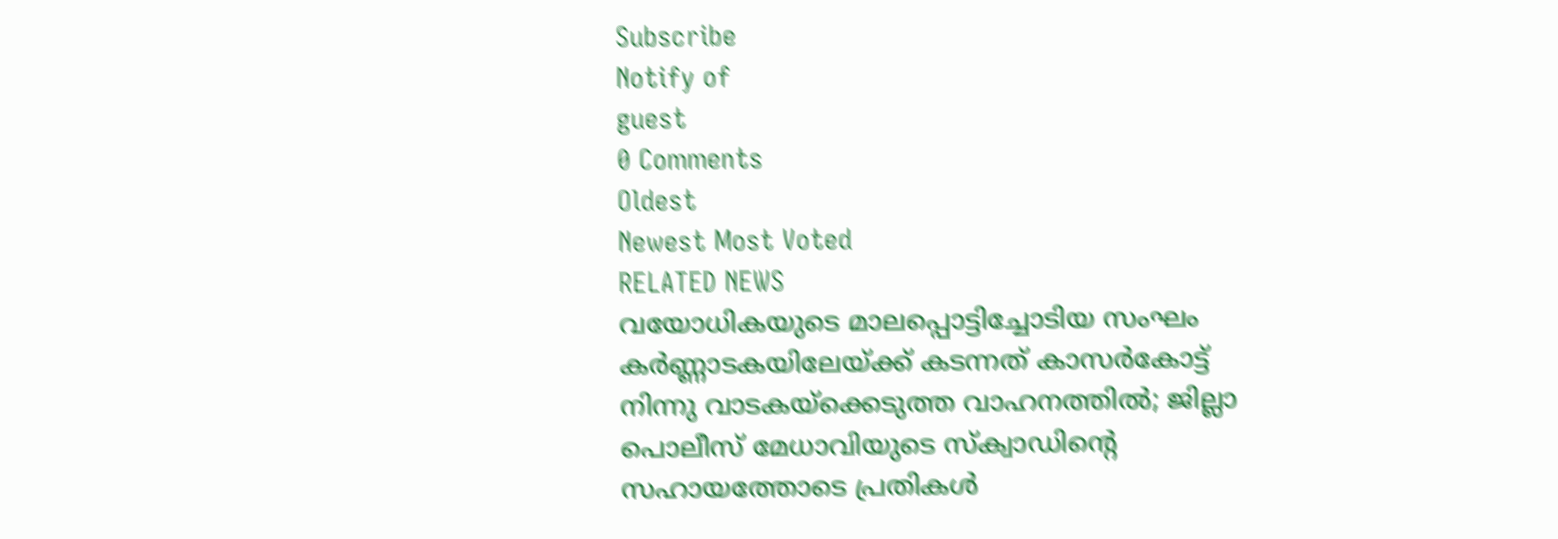Subscribe
Notify of
guest
0 Comments
Oldest
Newest Most Voted
RELATED NEWS
വയോധികയുടെ മാലപ്പൊട്ടിച്ചോടിയ സംഘം കര്‍ണ്ണാടകയിലേയ്ക്ക് കടന്നത് കാസര്‍കോട്ട് നിന്നു വാടകയ്‌ക്കെടുത്ത വാഹനത്തില്‍; ജില്ലാ പൊലീസ് മേധാവിയുടെ സ്‌ക്വാഡിന്റെ സഹായത്തോടെ പ്രതികള്‍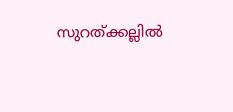സുറത്ക്കല്ലിൽ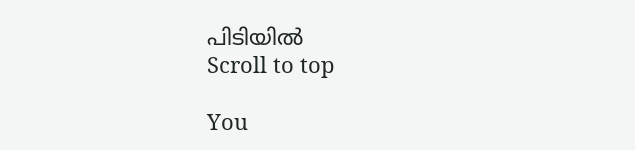പിടിയില്‍
Scroll to top

You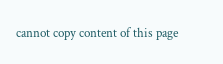cannot copy content of this page